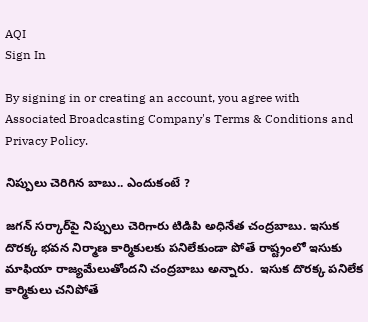AQI
Sign In

By signing in or creating an account, you agree with Associated Broadcasting Company's Terms & Conditions and Privacy Policy.

నిప్పులు చెరిగిన బాబు.. ఎందుకంటే ?

జగన్ సర్కార్‌పై నిప్పులు చెరిగారు టిడిపి అధినేత చంద్రబాబు. ఇసుక దొరక్క భవన నిర్మాణ కార్మికులకు పనిలేకుండా పోతే రాష్ట్రంలో ఇసుకు మాఫియా రాజ్యమేలుతోందని చంద్రబాబు అన్నారు.  ఇసుక దొరక్క పనిలేక కార్మికులు చనిపోతే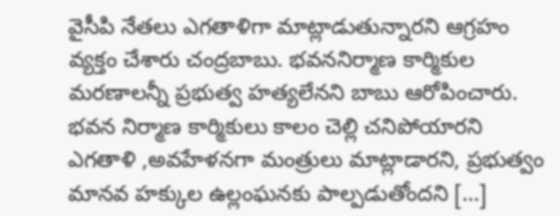వైసీపి నేతలు ఎగతాళిగా మాట్లాడుతున్నారని ఆగ్రహం వ్యక్తం చేశారు చంద్రబాబు. భవననిర్మాణ కార్మికుల మరణాలన్నీ ప్రభుత్వ హత్యలేనని బాబు ఆరోపించారు. భవన నిర్మాణ కార్మికులు కాలం చెల్లి చనిపోయారని ఎగతాళి ,అవహేళనగా మంత్రులు మాట్లాడారని, ప్రభుత్వం మానవ హక్కుల ఉల్లంఘనకు పాల్పడుతోందని […]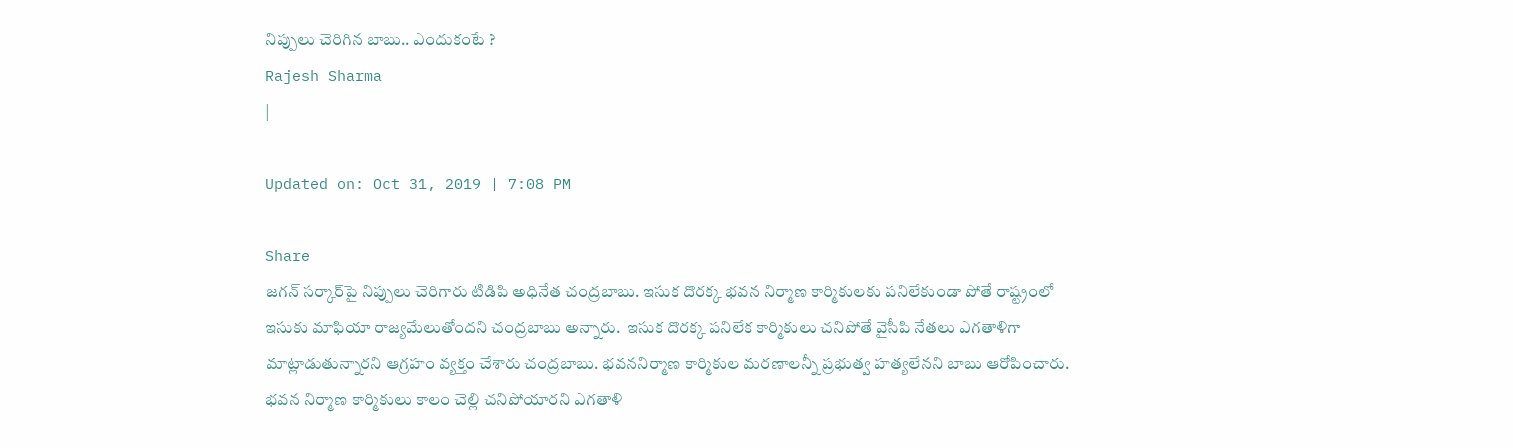నిప్పులు చెరిగిన బాబు.. ఎందుకంటే ?
Rajesh Sharma
|

Updated on: Oct 31, 2019 | 7:08 PM

Share
జగన్ సర్కార్‌పై నిప్పులు చెరిగారు టిడిపి అధినేత చంద్రబాబు. ఇసుక దొరక్క భవన నిర్మాణ కార్మికులకు పనిలేకుండా పోతే రాష్ట్రంలో ఇసుకు మాఫియా రాజ్యమేలుతోందని చంద్రబాబు అన్నారు.  ఇసుక దొరక్క పనిలేక కార్మికులు చనిపోతే వైసీపి నేతలు ఎగతాళిగా మాట్లాడుతున్నారని ఆగ్రహం వ్యక్తం చేశారు చంద్రబాబు. భవననిర్మాణ కార్మికుల మరణాలన్నీ ప్రభుత్వ హత్యలేనని బాబు ఆరోపించారు. భవన నిర్మాణ కార్మికులు కాలం చెల్లి చనిపోయారని ఎగతాళి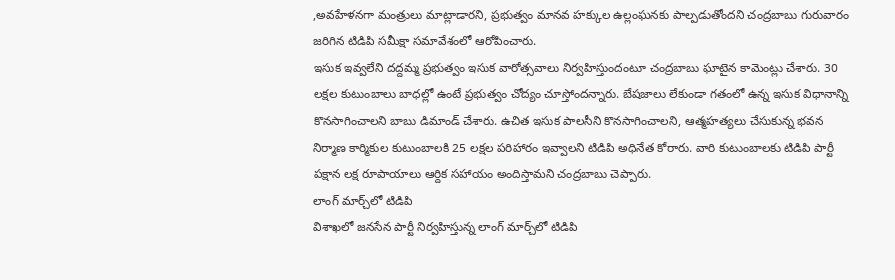,అవహేళనగా మంత్రులు మాట్లాడారని, ప్రభుత్వం మానవ హక్కుల ఉల్లంఘనకు పాల్పడుతోందని చంద్రబాబు గురువారం జరిగిన టిడిపి సమీక్షా సమావేశంలో ఆరోపించారు.
ఇసుక ఇవ్వలేని దద్దమ్మ ప్రభుత్వం ఇసుక వారోత్సవాలు నిర్వహిస్తుందంటూ చంద్రబాబు ఘాటైన కామెంట్లు చేశారు. 30 లక్షల కుటుంబాలు బాధల్లో ఉంటే ప్రభుత్వం చోద్యం చూస్తోందన్నారు. బేషజాలు లేకుండా గతంలో ఉన్న ఇసుక విధానాన్ని కొనసాగించాలని బాబు డిమాండ్ చేశారు. ఉచిత ఇసుక పాలసీని కొనసాగించాలని, ఆత్మహత్యలు చేసుకున్న భవన నిర్మాణ కార్మికుల కుటుంబాలకి 25 లక్షల పరిహారం ఇవ్వాలని టిడిపి అధినేత కోరారు. వారి కుటుంబాలకు టిడిపి పార్టీ పక్షాన లక్ష రూపాయాలు ఆర్దిక సహాయం అందిస్తామని చంద్రబాబు చెప్పారు.
లాంగ్ మార్చ్‌లో టిడిపి
విశాఖలో జనసేన పార్టీ నిర్వహిస్తున్న లాంగ్ మార్చ్‌లో టిడిపి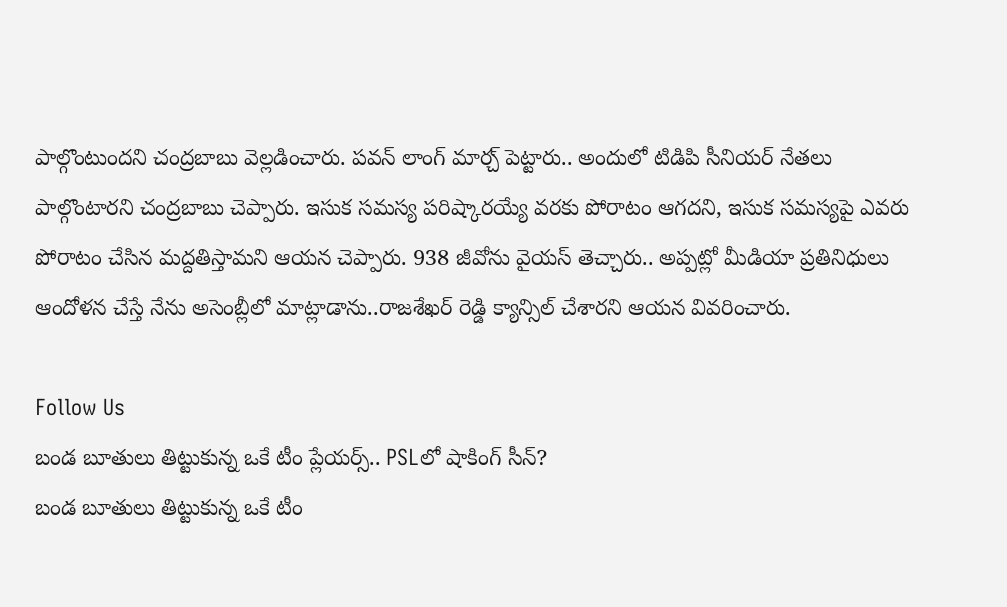పాల్గొంటుందని చంద్రబాబు వెల్లడించారు. పవన్ లాంగ్ మార్చ్ పెట్టారు.. అందులో టిడిపి సీనియర్ నేతలు పాల్గొంటారని చంద్రబాబు చెప్పారు. ఇసుక సమస్య పరిష్కారయ్యే వరకు పోరాటం ఆగదని, ఇసుక సమస్యపై ఎవరు పోరాటం చేసిన మద్దతిస్తామని ఆయన చెప్పారు. 938 జీవోను వైయస్ తెచ్చారు.. అప్పట్లో మీడియా ప్రతినిధులు ఆందోళన చేస్తే నేను అసెంబ్లీలో మాట్లాడాను..రాజశేఖర్ రెడ్డి క్యాన్సిల్ చేశారని ఆయన వివరించారు.

Follow Us
బండ బూతులు తిట్టుకున్న ఒకే టీం ప్లేయర్స్.. PSLలో షాకింగ్ సీన్?
బండ బూతులు తిట్టుకున్న ఒకే టీం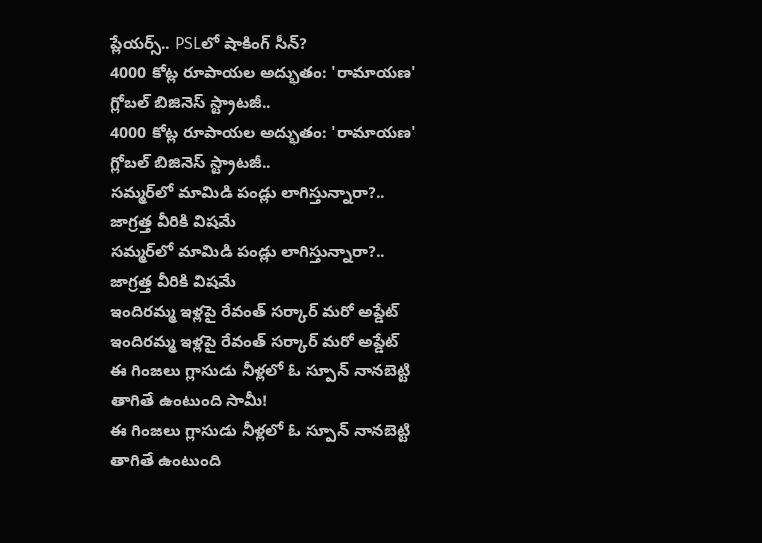ప్లేయర్స్.. PSLలో షాకింగ్ సీన్?
4000 కోట్ల రూపాయల అద్భుతం: 'రామాయణ' గ్లోబల్ బిజినెస్ స్ట్రాటజీ..
4000 కోట్ల రూపాయల అద్భుతం: 'రామాయణ' గ్లోబల్ బిజినెస్ స్ట్రాటజీ..
సమ్మర్‌లో మామిడి పండ్లు లాగిస్తున్నారా?.. జాగ్రత్త వీరికి విషమే
సమ్మర్‌లో మామిడి పండ్లు లాగిస్తున్నారా?.. జాగ్రత్త వీరికి విషమే
ఇందిరమ్మ ఇళ్లపై రేవంత్ సర్కార్ మరో అప్డేట్
ఇందిరమ్మ ఇళ్లపై రేవంత్ సర్కార్ మరో అప్డేట్
ఈ గింజలు గ్లాసుడు నీళ్లలో ఓ స్పూన్ నానబెట్టి తాగితే ఉంటుంది సామీ!
ఈ గింజలు గ్లాసుడు నీళ్లలో ఓ స్పూన్ నానబెట్టి తాగితే ఉంటుంది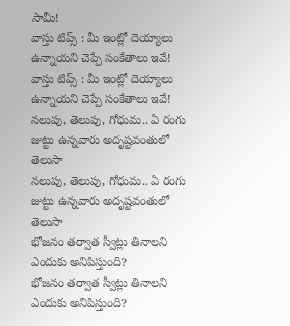సామీ!
వాస్తు టిప్స్ : మీ ఇంట్లో దెయ్యాలు ఉన్నాయని చెప్పే సంకేతాలు ఇవే!
వాస్తు టిప్స్ : మీ ఇంట్లో దెయ్యాలు ఉన్నాయని చెప్పే సంకేతాలు ఇవే!
నలుపు, తెలుపు, గోధుమ.. ఏ రంగు జుట్టు ఉన్నవారు అదృష్టవంతులో తెలుసా
నలుపు, తెలుపు, గోధుమ.. ఏ రంగు జుట్టు ఉన్నవారు అదృష్టవంతులో తెలుసా
భోజనం తర్వాత స్వీట్లు తినాలని ఎందుకు అనిపిస్తుంది?
భోజనం తర్వాత స్వీట్లు తినాలని ఎందుకు అనిపిస్తుంది?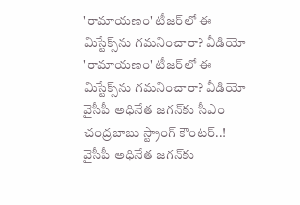'రామాయణం' టీజర్‌లో ఈ మిస్టేక్స్‌ను గమనించారా? వీడియో
'రామాయణం' టీజర్‌లో ఈ మిస్టేక్స్‌ను గమనించారా? వీడియో
వైసీపీ అధినేత జగన్‌కు సీఎం చంద్రబాబు స్ట్రాంగ్ కౌంటర్..!
వైసీపీ అధినేత జగన్‌కు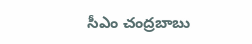సీఎం చంద్రబాబు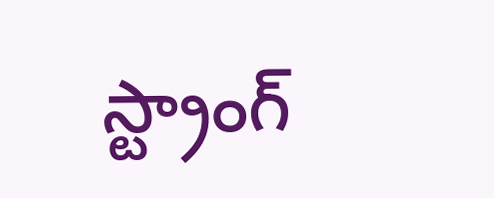స్ట్రాంగ్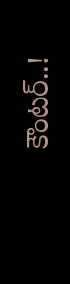కౌంటర్..!